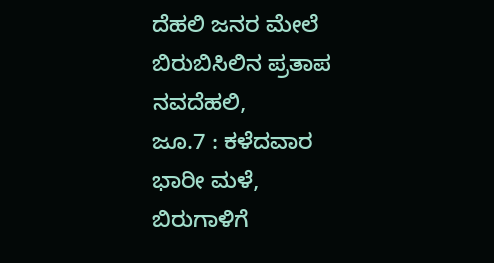ದೆಹಲಿ ಜನರ ಮೇಲೆ ಬಿರುಬಿಸಿಲಿನ ಪ್ರತಾಪ
ನವದೆಹಲಿ,
ಜೂ.7 : ಕಳೆದವಾರ ಭಾರೀ ಮಳೆ, ಬಿರುಗಾಳಿಗೆ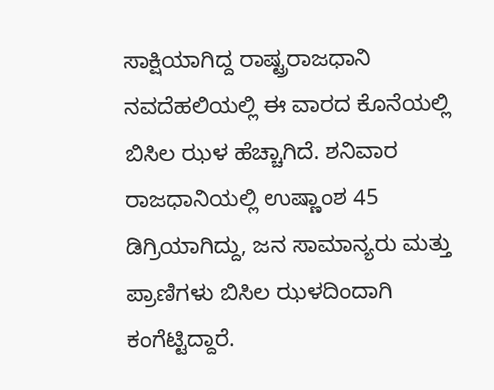ಸಾಕ್ಷಿಯಾಗಿದ್ದ ರಾಷ್ಟ್ರರಾಜಧಾನಿ ನವದೆಹಲಿಯಲ್ಲಿ ಈ ವಾರದ ಕೊನೆಯಲ್ಲಿ ಬಿಸಿಲ ಝಳ ಹೆಚ್ಚಾಗಿದೆ. ಶನಿವಾರ ರಾಜಧಾನಿಯಲ್ಲಿ ಉಷ್ಣಾಂಶ 45 ಡಿಗ್ರಿಯಾಗಿದ್ದು, ಜನ ಸಾಮಾನ್ಯರು ಮತ್ತು ಪ್ರಾಣಿಗಳು ಬಿಸಿಲ ಝಳದಿಂದಾಗಿ ಕಂಗೆಟ್ಟಿದ್ದಾರೆ.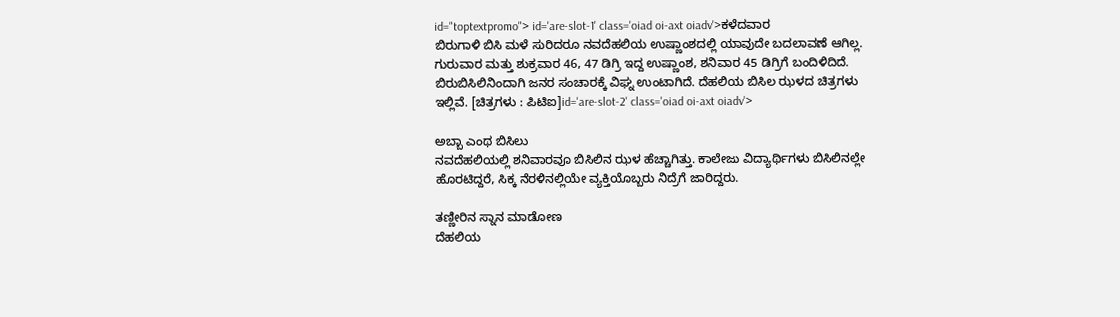id="toptextpromo"> id='are-slot-1' class='oiad oi-axt oiadv'>ಕಳೆದವಾರ
ಬಿರುಗಾಳಿ ಬಿಸಿ ಮಳೆ ಸುರಿದರೂ ನವದೆಹಲಿಯ ಉಷ್ಣಾಂಶದಲ್ಲಿ ಯಾವುದೇ ಬದಲಾವಣೆ ಆಗಿಲ್ಲ. ಗುರುವಾರ ಮತ್ತು ಶುಕ್ರವಾರ 46, 47 ಡಿಗ್ರಿ ಇದ್ದ ಉಷ್ಣಾಂಶ, ಶನಿವಾರ 45 ಡಿಗ್ರಿಗೆ ಬಂದಿಳಿದಿದೆ. ಬಿರುಬಿಸಿಲಿನಿಂದಾಗಿ ಜನರ ಸಂಚಾರಕ್ಕೆ ವಿಘ್ನ ಉಂಟಾಗಿದೆ. ದೆಹಲಿಯ ಬಿಸಿಲ ಝಳದ ಚಿತ್ರಗಳು ಇಲ್ಲಿವೆ. [ಚಿತ್ರಗಳು : ಪಿಟಿಐ]id='are-slot-2' class='oiad oi-axt oiadv'>

ಅಬ್ಬಾ ಎಂಥ ಬಿಸಿಲು
ನವದೆಹಲಿಯಲ್ಲಿ ಶನಿವಾರವೂ ಬಿಸಿಲಿನ ಝಳ ಹೆಚ್ಚಾಗಿತ್ತು. ಕಾಲೇಜು ವಿದ್ಯಾರ್ಥಿಗಳು ಬಿಸಿಲಿನಲ್ಲೇ ಹೊರಟಿದ್ದರೆ, ಸಿಕ್ಕ ನೆರಳಿನಲ್ಲಿಯೇ ವ್ಯಕ್ತಿಯೊಬ್ಬರು ನಿದ್ರೆಗೆ ಜಾರಿದ್ದರು.

ತಣ್ಣೀರಿನ ಸ್ನಾನ ಮಾಡೋಣ
ದೆಹಲಿಯ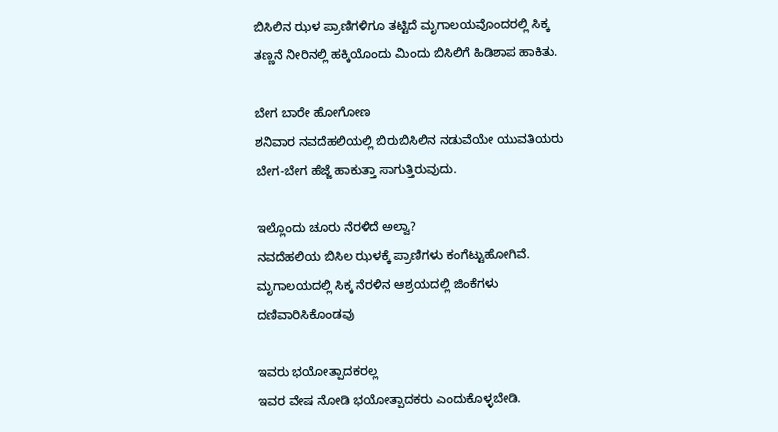ಬಿಸಿಲಿನ ಝಳ ಪ್ರಾಣಿಗಳಿಗೂ ತಟ್ಟಿದೆ ಮೃಗಾಲಯವೊಂದರಲ್ಲಿ ಸಿಕ್ಕ ತಣ್ಣನೆ ನೀರಿನಲ್ಲಿ ಹಕ್ಕಿಯೊಂದು ಮಿಂದು ಬಿಸಿಲಿಗೆ ಹಿಡಿಶಾಪ ಹಾಕಿತು.

ಬೇಗ ಬಾರೇ ಹೋಗೋಣ
ಶನಿವಾರ ನವದೆಹಲಿಯಲ್ಲಿ ಬಿರುಬಿಸಿಲಿನ ನಡುವೆಯೇ ಯುವತಿಯರು ಬೇಗ-ಬೇಗ ಹೆಜ್ಜೆ ಹಾಕುತ್ತಾ ಸಾಗುತ್ತಿರುವುದು.

ಇಲ್ಲೊಂದು ಚೂರು ನೆರಳಿದೆ ಅಲ್ವಾ?
ನವದೆಹಲಿಯ ಬಿಸಿಲ ಝಳಕ್ಕೆ ಪ್ರಾಣಿಗಳು ಕಂಗೆಟ್ಟುಹೋಗಿವೆ. ಮೃಗಾಲಯದಲ್ಲಿ ಸಿಕ್ಕ ನೆರಳಿನ ಆಶ್ರಯದಲ್ಲಿ ಜಿಂಕೆಗಳು ದಣಿವಾರಿಸಿಕೊಂಡವು

ಇವರು ಭಯೋತ್ಪಾದಕರಲ್ಲ
ಇವರ ವೇಷ ನೋಡಿ ಭಯೋತ್ಪಾದಕರು ಎಂದುಕೊಳ್ಳಬೇಡಿ.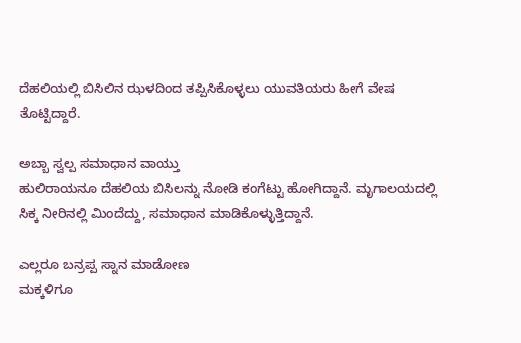ದೆಹಲಿಯಲ್ಲಿ ಬಿಸಿಲಿನ ಝಳದಿಂದ ತಪ್ಪಿಸಿಕೊಳ್ಳಲು ಯುವತಿಯರು ಹೀಗೆ ವೇಷ ತೊಟ್ಟಿದ್ದಾರೆ.

ಅಬ್ಬಾ ಸ್ವಲ್ಪ ಸಮಾಧಾನ ವಾಯ್ತು
ಹುಲಿರಾಯನೂ ದೆಹಲಿಯ ಬಿಸಿಲನ್ನು ನೋಡಿ ಕಂಗೆಟ್ಟು ಹೋಗಿದ್ದಾನೆ. ಮೃಗಾಲಯದಲ್ಲಿ ಸಿಕ್ಕ ನೀರಿನಲ್ಲಿ ಮಿಂದೆದ್ದು, ಸಮಾಧಾನ ಮಾಡಿಕೊಳ್ಳುತ್ತಿದ್ದಾನೆ.

ಎಲ್ಲರೂ ಬನ್ರಪ್ಪ ಸ್ನಾನ ಮಾಡೋಣ
ಮಕ್ಕಳಿಗೂ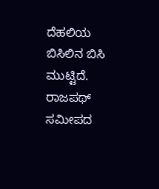ದೆಹಲಿಯ ಬಿಸಿಲಿನ ಬಿಸಿ ಮುಟ್ಟಿದೆ. ರಾಜಪಥ್ ಸಮೀಪದ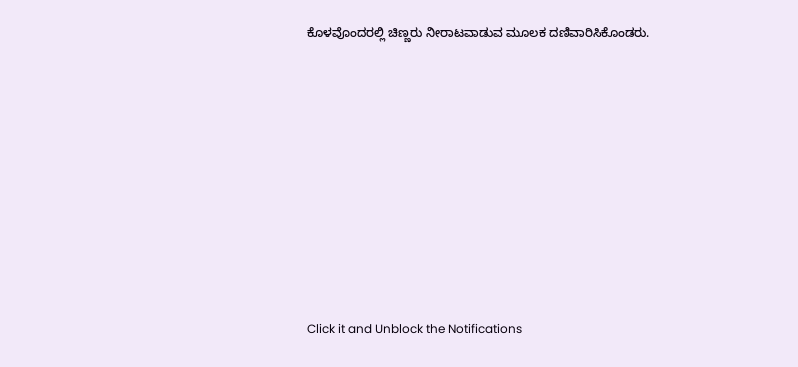ಕೊಳವೊಂದರಲ್ಲಿ ಚಿಣ್ಣರು ನೀರಾಟವಾಡುವ ಮೂಲಕ ದಣಿವಾರಿಸಿಕೊಂಡರು.












Click it and Unblock the Notifications